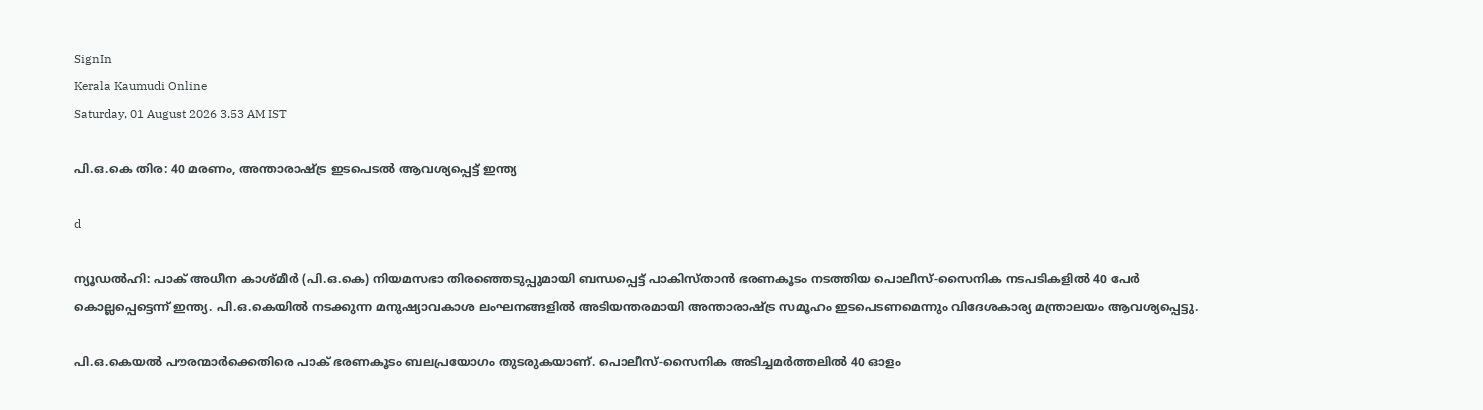SignIn
Kerala Kaumudi Online
Saturday, 01 August 2026 3.53 AM IST

പി.ഒ.കെ തിര: 40 മരണം, അന്താരാഷ്ട്ര ഇടപെടൽ ആവശ്യപ്പെട്ട് ഇന്ത്യ

d

ന്യൂഡൽഹി: പാക് അധീന കാശ്മീർ (പി.ഒ.കെ) നിയമസഭാ തിരഞ്ഞെടുപ്പുമായി ബന്ധപ്പെട്ട് പാകിസ്താൻ ഭരണകൂടം നടത്തിയ പൊലീസ്-സൈനിക നടപടികളിൽ 40 പേർ കൊല്ലപ്പെട്ടെന്ന് ഇന്ത്യ. പി.ഒ.കെയിൽ നടക്കുന്ന മനുഷ്യാവകാശ ലംഘനങ്ങളിൽ അടിയന്തരമായി അന്താരാഷ്ട്ര സമൂഹം ഇടപെടണമെന്നും വിദേശകാര്യ മന്ത്രാലയം ആവശ്യപ്പെട്ടു.

പി.ഒ.കെയൽ പൗരന്മാർക്കെതിരെ പാക് ഭരണകൂടം ബലപ്രയോഗം തുടരുകയാണ്. പൊലീസ്-സൈനിക അടിച്ചമർത്തലിൽ 40 ഓളം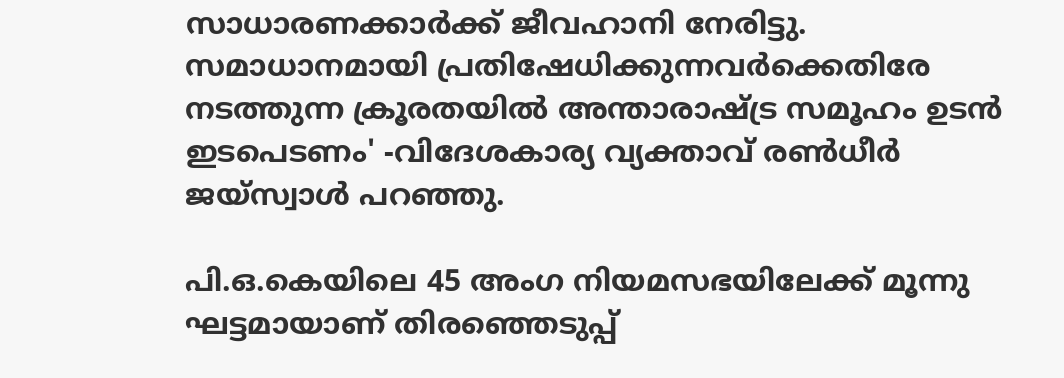സാധാരണക്കാർക്ക് ജീവഹാനി നേരിട്ടു. സമാധാനമായി പ്രതിഷേധിക്കുന്നവർക്കെതിരേ നടത്തുന്ന ക്രൂരതയിൽ അന്താരാഷ്ട്ര സമൂഹം ഉടൻ ഇടപെടണം' -വിദേശകാര്യ വ്യക്താവ് രൺധീർ ജയ്സ്വാൾ പറഞ്ഞു.

പി.ഒ.കെയിലെ 45 അംഗ നിയമസഭയിലേക്ക് മൂന്നു ഘട്ടമായാണ് തിരഞ്ഞെടുപ്പ്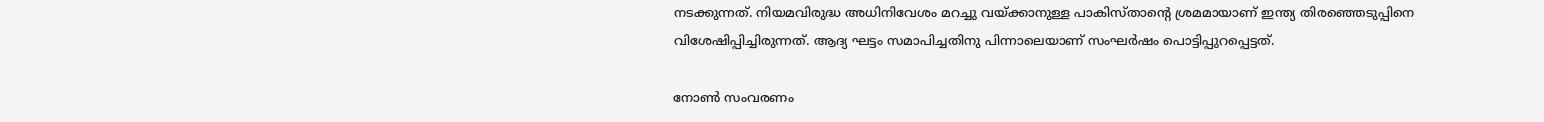നടക്കുന്നത്. നിയമവിരുദ്ധ അധിനിവേശം മറച്ചു വയ്ക്കാനുള്ള പാകിസ്താന്റെ ശ്രമമായാണ് ഇന്ത്യ തിരഞ്ഞെടുപ്പിനെ വിശേഷിപ്പിച്ചിരുന്നത്. ആദ്യ ഘട്ടം സമാപിച്ചതിനു പിന്നാലെയാണ് സംഘർഷം പൊട്ടിപ്പുറപ്പെട്ടത്.

നോൺ സംവരണം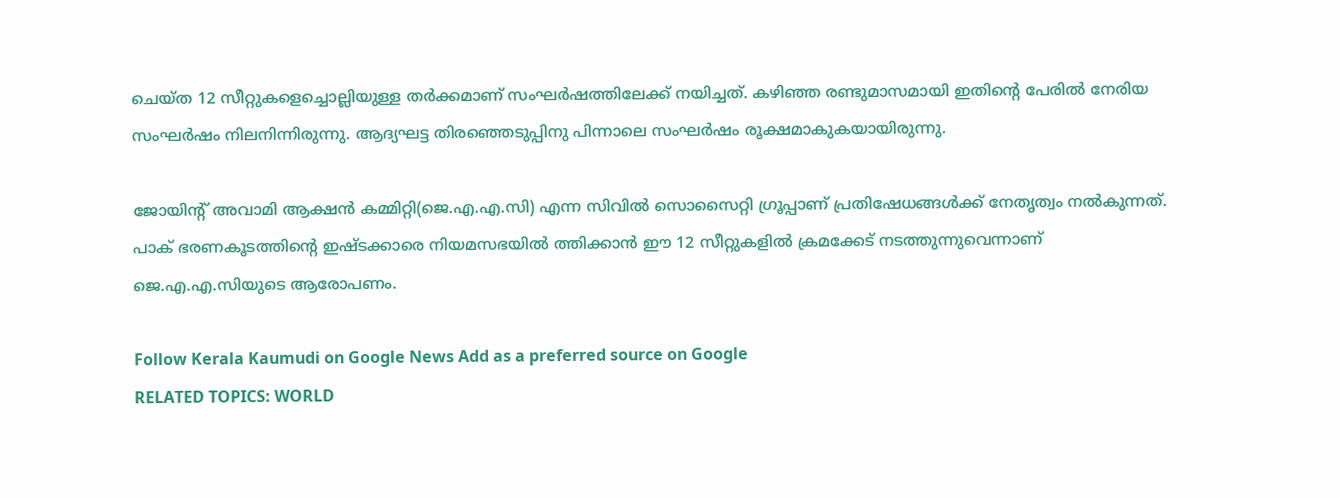ചെയ്ത 12 സീറ്റുകളെച്ചൊല്ലിയുള്ള തർക്കമാണ് സംഘർഷത്തിലേക്ക് നയിച്ചത്. കഴിഞ്ഞ രണ്ടുമാസമായി ഇതിന്റെ പേരിൽ നേരിയ സംഘർഷം നിലനിന്നിരുന്നു. ആദ്യഘട്ട തിരഞ്ഞെടുപ്പിനു പിന്നാലെ സംഘർഷം രൂക്ഷമാകുകയായിരുന്നു.

ജോയിന്റ് അവാമി ആക്ഷൻ കമ്മിറ്റി(ജെ.എ.എ.സി) എന്ന സിവിൽ സൊസൈറ്റി ഗ്രൂപ്പാണ് പ്രതിഷേധങ്ങൾക്ക് നേതൃത്വം നൽകുന്നത്. പാക് ഭരണകൂടത്തിന്റെ ഇഷ്ടക്കാരെ നിയമസഭയിൽ ത്തിക്കാൻ ഈ 12 സീറ്റുകളിൽ ക്രമക്കേട് നടത്തുന്നുവെന്നാണ് ജെ.എ.എ.സിയുടെ ആരോപണം.

Follow Kerala Kaumudi on Google News Add as a preferred source on Google
RELATED TOPICS: WORLD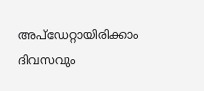അപ്ഡേറ്റായിരിക്കാം ദിവസവും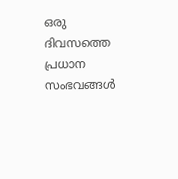ഒരു ദിവസത്തെ പ്രധാന സംഭവങ്ങൾ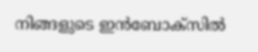നിങ്ങളുടെ ഇൻബോക്സിൽ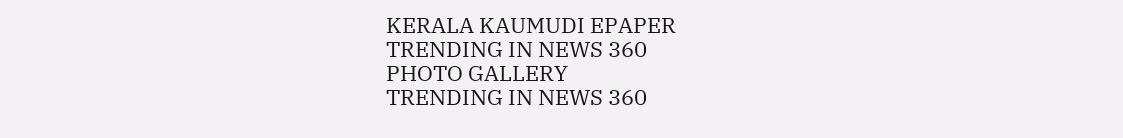KERALA KAUMUDI EPAPER
TRENDING IN NEWS 360
PHOTO GALLERY
TRENDING IN NEWS 360